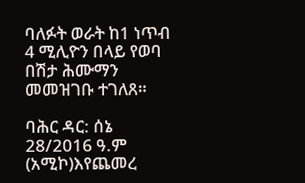ባለፉት ወራት ከ1 ነጥብ 4 ሚሊዮን በላይ የወባ በሽታ ሕሙማን መመዝገቡ ተገለጸ።

ባሕር ዳር: ሰኔ 28/2016 ዓ.ም (አሚኮ)እየጨመረ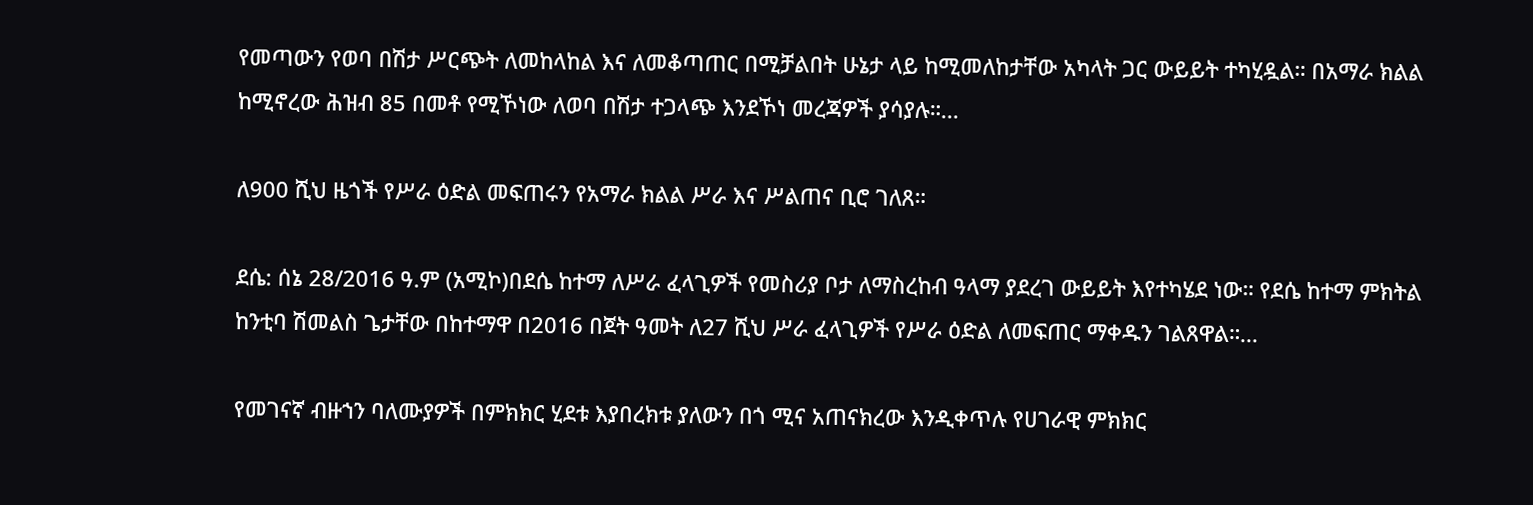የመጣውን የወባ በሽታ ሥርጭት ለመከላከል እና ለመቆጣጠር በሚቻልበት ሁኔታ ላይ ከሚመለከታቸው አካላት ጋር ውይይት ተካሂዷል። በአማራ ክልል ከሚኖረው ሕዝብ 85 በመቶ የሚኾነው ለወባ በሽታ ተጋላጭ እንደኾነ መረጃዎች ያሳያሉ።...

ለ900 ሺህ ዜጎች የሥራ ዕድል መፍጠሩን የአማራ ክልል ሥራ እና ሥልጠና ቢሮ ገለጸ።

ደሴ: ሰኔ 28/2016 ዓ.ም (አሚኮ)በደሴ ከተማ ለሥራ ፈላጊዎች የመስሪያ ቦታ ለማስረከብ ዓላማ ያደረገ ውይይት እየተካሄደ ነው። የደሴ ከተማ ምክትል ከንቲባ ሽመልስ ጌታቸው በከተማዋ በ2016 በጀት ዓመት ለ27 ሺህ ሥራ ፈላጊዎች የሥራ ዕድል ለመፍጠር ማቀዱን ገልጸዋል።...

የመገናኛ ብዙኀን ባለሙያዎች በምክክር ሂደቱ እያበረክቱ ያለውን በጎ ሚና አጠናክረው እንዲቀጥሉ የሀገራዊ ምክክር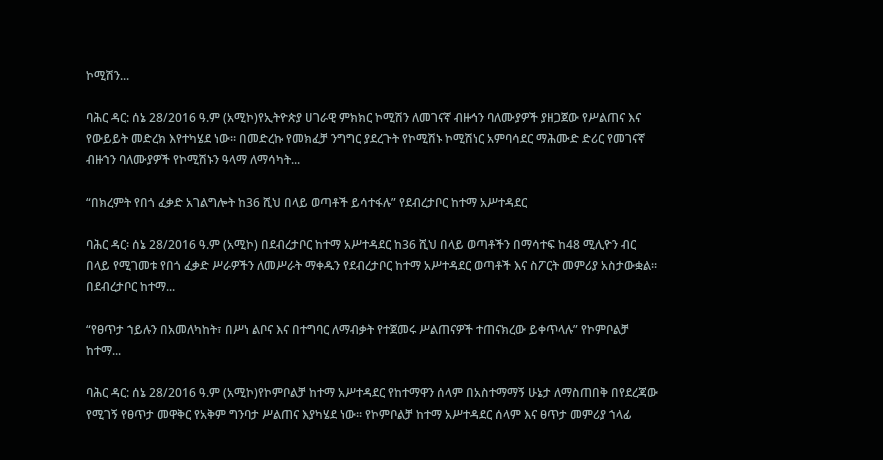ኮሚሽን...

ባሕር ዳር: ሰኔ 28/2016 ዓ.ም (አሚኮ)የኢትዮጵያ ሀገራዊ ምክክር ኮሚሽን ለመገናኛ ብዙኅን ባለሙያዎች ያዘጋጀው የሥልጠና እና የውይይት መድረክ እየተካሄደ ነው። በመድረኩ የመክፈቻ ንግግር ያደረጉት የኮሚሽኑ ኮሚሽነር አምባሳደር ማሕሙድ ድሪር የመገናኛ ብዙኀን ባለሙያዎች የኮሚሽኑን ዓላማ ለማሳካት...

“በክረምት የበጎ ፈቃድ አገልግሎት ከ36 ሺህ በላይ ወጣቶች ይሳተፋሉ” የደብረታቦር ከተማ አሥተዳደር

ባሕር ዳር፡ ሰኔ 28/2016 ዓ.ም (አሚኮ) በደብረታቦር ከተማ አሥተዳደር ከ36 ሺህ በላይ ወጣቶችን በማሳተፍ ከ48 ሚሊዮን ብር በላይ የሚገመቱ የበጎ ፈቃድ ሥራዎችን ለመሥራት ማቀዱን የደብረታቦር ከተማ አሥተዳደር ወጣቶች እና ስፖርት መምሪያ አስታውቋል፡፡ በደብረታቦር ከተማ...

“የፀጥታ ኀይሉን በአመለካከት፣ በሥነ ልቦና እና በተግባር ለማብቃት የተጀመሩ ሥልጠናዎች ተጠናክረው ይቀጥላሉ” የኮምቦልቻ ከተማ...

ባሕር ዳር: ሰኔ 28/2016 ዓ.ም (አሚኮ)የኮምቦልቻ ከተማ አሥተዳደር የከተማዋን ሰላም በአስተማማኝ ሁኔታ ለማስጠበቅ በየደረጃው የሚገኝ የፀጥታ መዋቅር የአቅም ግንባታ ሥልጠና እያካሄደ ነው። የኮምቦልቻ ከተማ አሥተዳደር ሰላም እና ፀጥታ መምሪያ ኀላፊ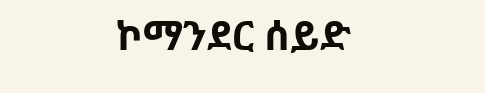ኮማንደር ሰይድ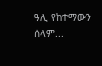ዓሊ የከተማውን ሰላም...